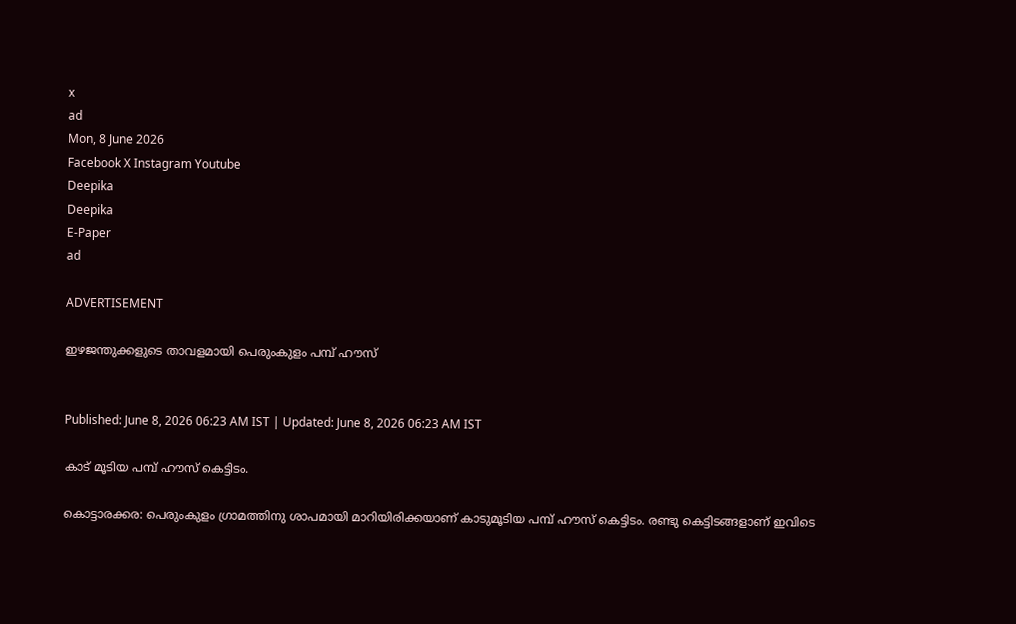x
ad
Mon, 8 June 2026
Facebook X Instagram Youtube
Deepika
Deepika
E-Paper
ad

ADVERTISEMENT

ഇഴജന്തുക്കളുടെ താവളമായി പെരുംകുളം പമ്പ് ഹൗസ്


Published: June 8, 2026 06:23 AM IST | Updated: June 8, 2026 06:23 AM IST

കാട് മൂടിയ പമ്പ് ഹൗസ് കെട്ടിടം.

കൊട്ടാരക്കര: പെരുംകുളം ഗ്രാമത്തിനു ശാപമായി മാറിയിരിക്കയാണ് കാടുമൂടിയ പമ്പ് ഹൗസ് കെട്ടിടം. രണ്ടു കെട്ടിടങ്ങളാണ് ഇവിടെ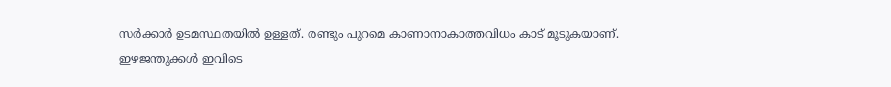സർക്കാർ ഉടമസ്ഥതയിൽ ഉള്ളത്. രണ്ടും പുറമെ കാണാനാകാത്തവിധം കാട് മൂടുകയാണ്. ഇഴജന്തുക്കൾ ഇവിടെ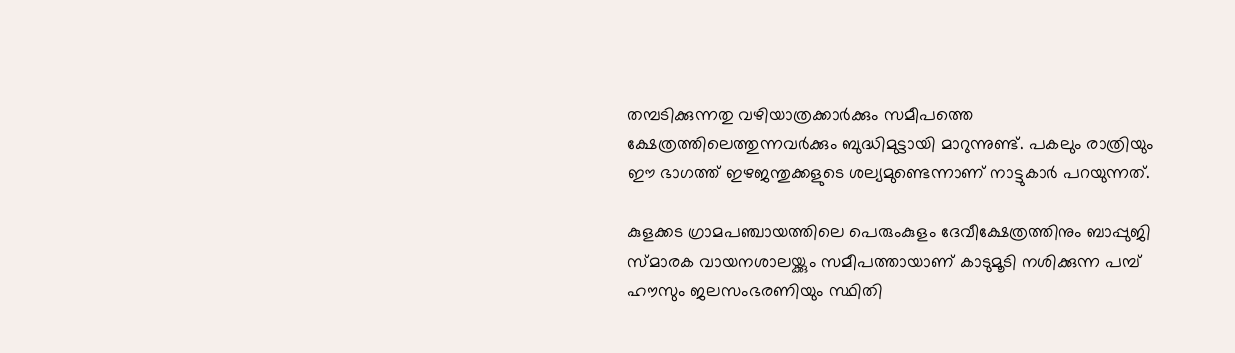തമ്പടിക്കുന്നതു വഴിയാത്രക്കാർക്കും സമീപത്തെ ക്ഷേത്രത്തിലെത്തുന്നവർക്കും ബുദ്ധിമുട്ടായി മാറുന്നുണ്ട്. പകലും രാത്രിയും ഈ ഭാഗത്ത് ഇഴജന്തുക്കളുടെ ശല്യമുണ്ടെന്നാണ് നാട്ടുകാർ പറയുന്നത്.

കുളക്കട ഗ്രാമപഞ്ചായത്തിലെ പെരുംകുളം ദേവീക്ഷേത്രത്തിനും ബാപ്പുജി സ്മാരക വായനശാലയ്ക്കും സമീപത്തായാണ് കാടുമൂടി നശിക്കുന്ന പമ്പ് ഹൗസും ജലസംഭരണിയും സ്ഥിതി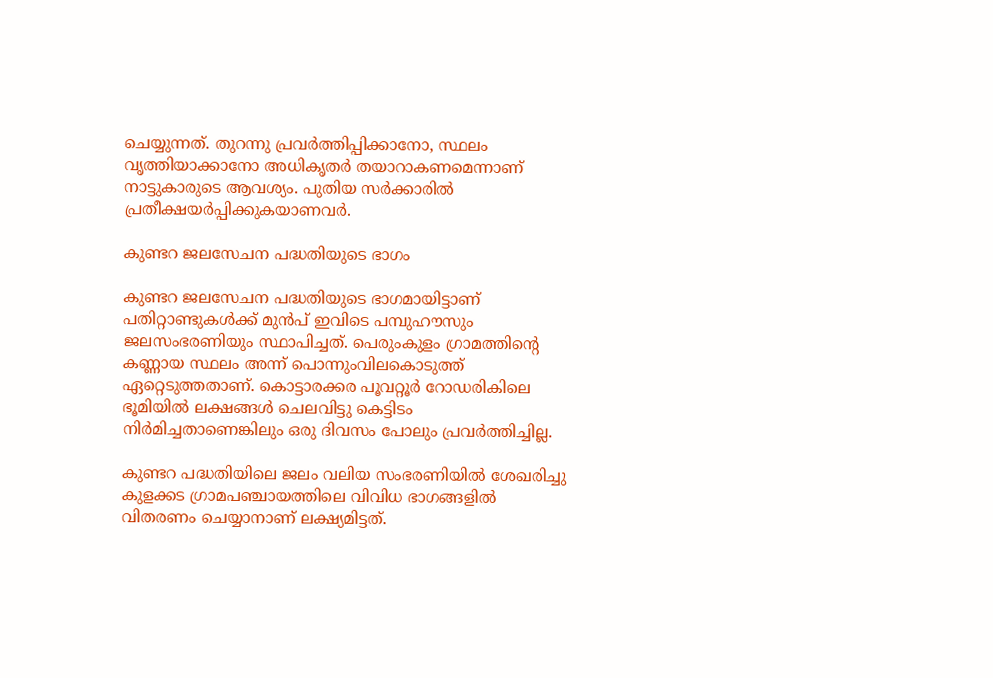ചെയ്യുന്നത്. തുറന്നു പ്രവർത്തിപ്പിക്കാനോ, സ്ഥലം വൃത്തിയാക്കാനോ അധികൃതർ തയാറാകണമെന്നാണ് നാട്ടുകാരുടെ ആവശ്യം. പുതിയ സർക്കാരിൽ പ്രതീക്ഷയർപ്പിക്കുകയാണവർ.

കുണ്ടറ ജലസേചന പദ്ധതിയുടെ ഭാഗം

കുണ്ടറ ജലസേചന പദ്ധതിയുടെ ഭാഗമായിട്ടാണ് പതിറ്റാണ്ടുകൾക്ക് മുൻപ് ഇവിടെ പമ്പുഹൗസും ജലസംഭരണിയും സ്ഥാപിച്ചത്. പെരുംകുളം ഗ്രാമത്തിന്‍റെ കണ്ണായ സ്ഥലം അന്ന് പൊന്നുംവിലകൊടുത്ത് ഏറ്റെടുത്തതാണ്. കൊട്ടാരക്കര പൂവറ്റൂർ റോഡരികിലെ ഭൂമിയിൽ ലക്ഷങ്ങൾ ചെലവിട്ടു കെട്ടിടം നിർമിച്ചതാണെങ്കിലും ഒരു ദിവസം പോലും പ്രവർത്തിച്ചില്ല.

കുണ്ടറ പദ്ധതിയിലെ ജലം വലിയ സംഭരണിയിൽ ശേഖരിച്ചു കുളക്കട ഗ്രാമപഞ്ചായത്തിലെ വിവിധ ഭാഗങ്ങളിൽ വിതരണം ചെയ്യാനാണ് ലക്ഷ്യമിട്ടത്.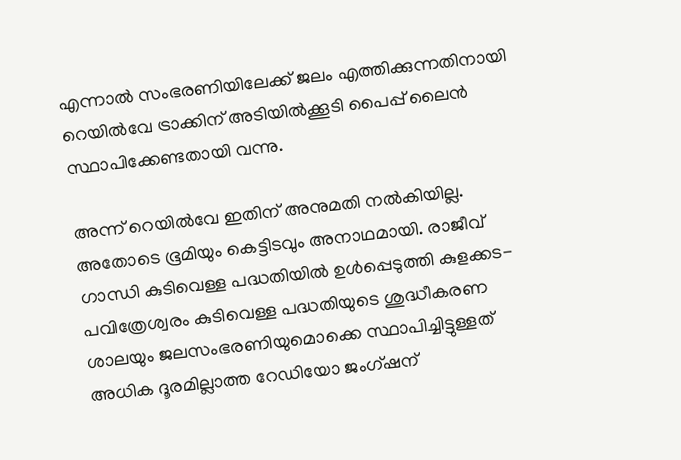എന്നാൽ സംഭരണിയിലേക്ക് ജലം എത്തിക്കുന്നതിനായി റെയിൽവേ ട്രാക്കിന് അടിയിൽക്കൂടി പൈപ്പ് ലൈൻ സ്ഥാപിക്കേണ്ടതായി വന്നു.

അന്ന് റെയിൽവേ ഇതിന് അനുമതി നൽകിയില്ല. അതോടെ ഭൂമിയും കെട്ടിടവും അനാഥമായി. രാജീവ് ഗാന്ധി കുടിവെള്ള പദ്ധതിയിൽ ഉൾപ്പെടുത്തി കുളക്കട- പവിത്രേശ്വരം കുടിവെള്ള പദ്ധതിയുടെ ശുദ്ധീകരണ ശാലയും ജലസംഭരണിയുമൊക്കെ സ്ഥാപിച്ചിട്ടുള്ളത് അധിക ദൂരമില്ലാത്ത റേഡിയോ ജംഗ്ഷന്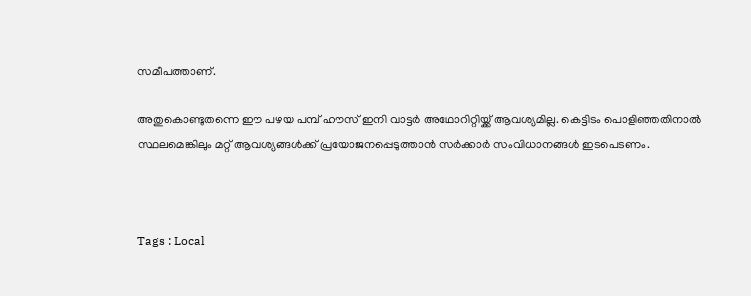സമീപത്താണ്.

അതുകൊണ്ടുതന്നെ ഈ പഴയ പമ്പ് ഹൗസ് ഇനി വാട്ടർ അഥോറിറ്റിയ്ക്ക് ആവശ്യമില്ല. കെട്ടിടം പൊളിഞ്ഞതിനാൽ സ്ഥലമെങ്കിലും മറ്റ് ആവശ്യങ്ങൾക്ക് പ്രയോജനപ്പെടുത്താൻ സർക്കാർ സംവിധാനങ്ങൾ ഇടപെടണം.



Tags : Local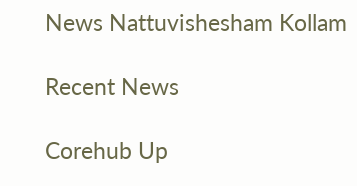News Nattuvishesham Kollam

Recent News

Corehub Up